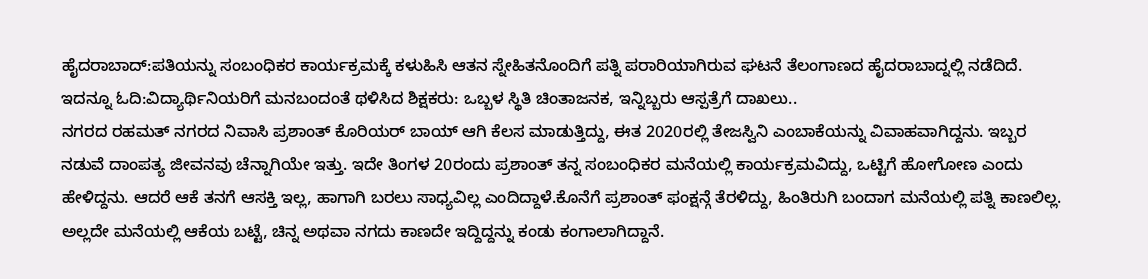ಹೈದರಾಬಾದ್:ಪತಿಯನ್ನು ಸಂಬಂಧಿಕರ ಕಾರ್ಯಕ್ರಮಕ್ಕೆ ಕಳುಹಿಸಿ ಆತನ ಸ್ನೇಹಿತನೊಂದಿಗೆ ಪತ್ನಿ ಪರಾರಿಯಾಗಿರುವ ಘಟನೆ ತೆಲಂಗಾಣದ ಹೈದರಾಬಾದ್ನಲ್ಲಿ ನಡೆದಿದೆ.
ಇದನ್ನೂ ಓದಿ:ವಿದ್ಯಾರ್ಥಿನಿಯರಿಗೆ ಮನಬಂದಂತೆ ಥಳಿಸಿದ ಶಿಕ್ಷಕರು: ಒಬ್ಬಳ ಸ್ಥಿತಿ ಚಿಂತಾಜನಕ, ಇನ್ನಿಬ್ಬರು ಆಸ್ಪತ್ರೆಗೆ ದಾಖಲು..
ನಗರದ ರಹಮತ್ ನಗರದ ನಿವಾಸಿ ಪ್ರಶಾಂತ್ ಕೊರಿಯರ್ ಬಾಯ್ ಆಗಿ ಕೆಲಸ ಮಾಡುತ್ತಿದ್ದು, ಈತ 2020ರಲ್ಲಿ ತೇಜಸ್ವಿನಿ ಎಂಬಾಕೆಯನ್ನು ವಿವಾಹವಾಗಿದ್ದನು. ಇಬ್ಬರ ನಡುವೆ ದಾಂಪತ್ಯ ಜೀವನವು ಚೆನ್ನಾಗಿಯೇ ಇತ್ತು. ಇದೇ ತಿಂಗಳ 20ರಂದು ಪ್ರಶಾಂತ್ ತನ್ನ ಸಂಬಂಧಿಕರ ಮನೆಯಲ್ಲಿ ಕಾರ್ಯಕ್ರಮವಿದ್ದು, ಒಟ್ಟಿಗೆ ಹೋಗೋಣ ಎಂದು ಹೇಳಿದ್ದನು. ಆದರೆ ಆಕೆ ತನಗೆ ಆಸಕ್ತಿ ಇಲ್ಲ, ಹಾಗಾಗಿ ಬರಲು ಸಾಧ್ಯವಿಲ್ಲ ಎಂದಿದ್ದಾಳೆ.ಕೊನೆಗೆ ಪ್ರಶಾಂತ್ ಫಂಕ್ಷನ್ಗೆ ತೆರಳಿದ್ದು, ಹಿಂತಿರುಗಿ ಬಂದಾಗ ಮನೆಯಲ್ಲಿ ಪತ್ನಿ ಕಾಣಲಿಲ್ಲ. ಅಲ್ಲದೇ ಮನೆಯಲ್ಲಿ ಆಕೆಯ ಬಟ್ಟೆ, ಚಿನ್ನ ಅಥವಾ ನಗದು ಕಾಣದೇ ಇದ್ದಿದ್ದನ್ನು ಕಂಡು ಕಂಗಾಲಾಗಿದ್ದಾನೆ.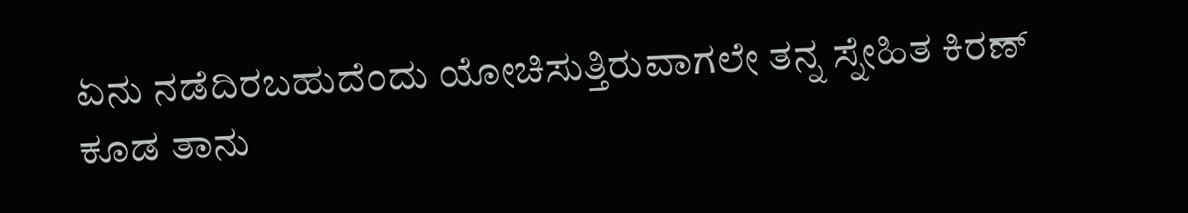ಏನು ನಡೆದಿರಬಹುದೆಂದು ಯೋಚಿಸುತ್ತಿರುವಾಗಲೇ ತನ್ನ ಸ್ನೇಹಿತ ಕಿರಣ್ ಕೂಡ ತಾನು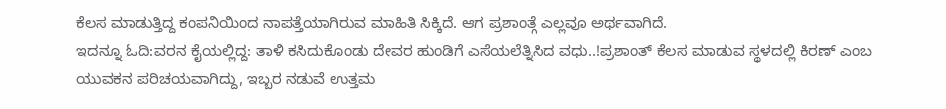ಕೆಲಸ ಮಾಡುತ್ತಿದ್ದ ಕಂಪನಿಯಿಂದ ನಾಪತ್ತೆಯಾಗಿರುವ ಮಾಹಿತಿ ಸಿಕ್ಕಿದೆ. ಆಗ ಪ್ರಶಾಂತ್ಗೆ ಎಲ್ಲವೂ ಅರ್ಥವಾಗಿದೆ.
ಇದನ್ನೂ ಓದಿ:ವರನ ಕೈಯಲ್ಲಿದ್ದ: ತಾಳಿ ಕಸಿದುಕೊಂಡು ದೇವರ ಹುಂಡಿಗೆ ಎಸೆಯಲೆತ್ನಿಸಿದ ವಧು..!ಪ್ರಶಾಂತ್ ಕೆಲಸ ಮಾಡುವ ಸ್ಥಳದಲ್ಲಿ ಕಿರಣ್ ಎಂಬ ಯುವಕನ ಪರಿಚಯವಾಗಿದ್ದು, ಇಬ್ಬರ ನಡುವೆ ಉತ್ತಮ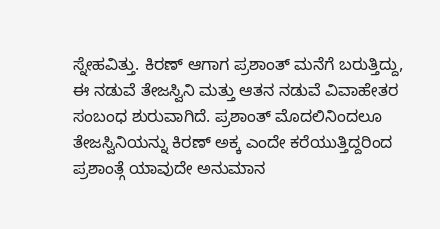ಸ್ನೇಹವಿತ್ತು. ಕಿರಣ್ ಆಗಾಗ ಪ್ರಶಾಂತ್ ಮನೆಗೆ ಬರುತ್ತಿದ್ದು, ಈ ನಡುವೆ ತೇಜಸ್ವಿನಿ ಮತ್ತು ಆತನ ನಡುವೆ ವಿವಾಹೇತರ ಸಂಬಂಧ ಶುರುವಾಗಿದೆ. ಪ್ರಶಾಂತ್ ಮೊದಲಿನಿಂದಲೂ ತೇಜಸ್ವಿನಿಯನ್ನು ಕಿರಣ್ ಅಕ್ಕ ಎಂದೇ ಕರೆಯುತ್ತಿದ್ದರಿಂದ ಪ್ರಶಾಂತ್ಗೆ ಯಾವುದೇ ಅನುಮಾನ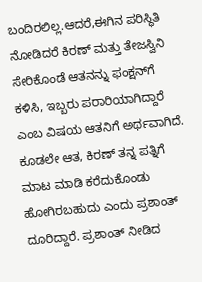ಬಂದಿರಲಿಲ್ಲ.ಆದರೆ,ಈಗಿನ ಪರಿಸ್ಥಿತಿ ನೋಡಿದರೆ ಕಿರಣ್ ಮತ್ತು ತೇಜಸ್ವಿನಿ ಸೇರಿಕೊಂಡೆ ಆತನನ್ನು ಫಂಕ್ಷನ್‌ಗೆ ಕಳಿಸಿ, ಇಬ್ಬರು ಪರಾರಿಯಾಗಿದ್ದಾರೆ ಎಂಬ ವಿಷಯ ಆತನಿಗೆ ಅರ್ಥವಾಗಿದೆ. ಕೂಡಲೇ ಆತ, ಕಿರಣ್ ತನ್ನ ಪತ್ನಿಗೆ ಮಾಟ ಮಾಡಿ ಕರೆದುಕೊಂಡು ಹೋಗಿರಬಹುದು ಎಂದು ಪ್ರಶಾಂತ್ ದೂರಿದ್ದಾರೆ. ಪ್ರಶಾಂತ್ ನೀಡಿದ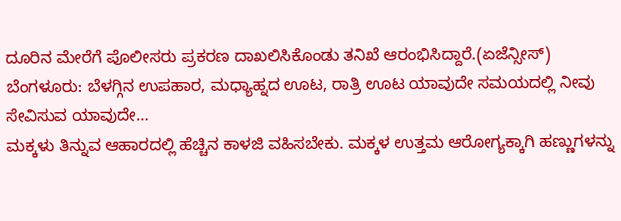ದೂರಿನ ಮೇರೆಗೆ ಪೊಲೀಸರು ಪ್ರಕರಣ ದಾಖಲಿಸಿಕೊಂಡು ತನಿಖೆ ಆರಂಭಿಸಿದ್ದಾರೆ.(ಏಜೆನ್ಸೀಸ್)
ಬೆಂಗಳೂರು: ಬೆಳಗ್ಗಿನ ಉಪಹಾರ, ಮಧ್ಯಾಹ್ನದ ಊಟ, ರಾತ್ರಿ ಊಟ ಯಾವುದೇ ಸಮಯದಲ್ಲಿ ನೀವು ಸೇವಿಸುವ ಯಾವುದೇ…
ಮಕ್ಕಳು ತಿನ್ನುವ ಆಹಾರದಲ್ಲಿ ಹೆಚ್ಚಿನ ಕಾಳಜಿ ವಹಿಸಬೇಕು. ಮಕ್ಕಳ ಉತ್ತಮ ಆರೋಗ್ಯಕ್ಕಾಗಿ ಹಣ್ಣುಗಳನ್ನು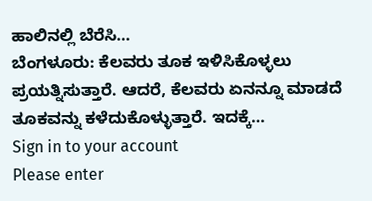ಹಾಲಿನಲ್ಲಿ ಬೆರೆಸಿ…
ಬೆಂಗಳೂರು: ಕೆಲವರು ತೂಕ ಇಳಿಸಿಕೊಳ್ಳಲು ಪ್ರಯತ್ನಿಸುತ್ತಾರೆ. ಆದರೆ, ಕೆಲವರು ಏನನ್ನೂ ಮಾಡದೆ ತೂಕವನ್ನು ಕಳೆದುಕೊಳ್ಳುತ್ತಾರೆ. ಇದಕ್ಕೆ…
Sign in to your account
Please enter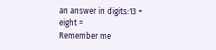an answer in digits:13 + eight =
Remember me